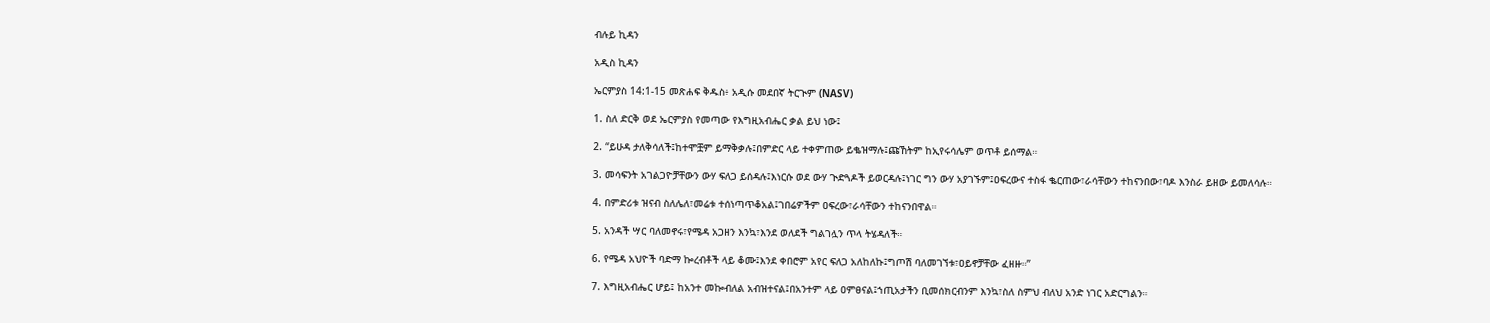ብሉይ ኪዳን

አዲስ ኪዳን

ኤርምያስ 14:1-15 መጽሐፍ ቅዱስ፥ አዲሱ መደበኛ ትርጒም (NASV)

1. ስለ ድርቅ ወደ ኤርምያስ የመጣው የእግዚአብሔር ቃል ይህ ነው፤

2. “ይሁዳ ታለቅሳለች፤ከተሞቿም ይማቅቃሉ፤በምድር ላይ ተቀምጠው ይቈዝማሉ፤ጩኸትም ከኢየሩሳሌም ወጥቶ ይሰማል።

3. መሳፍንት አገልጋዮቻቸውን ውሃ ፍለጋ ይሰዳሉ፤እነርሱ ወደ ውሃ ጒድጓዶች ይወርዳሉ፤ነገር ግን ውሃ አያገኙም፤ዐፍረውና ተስፋ ቈርጠው፣ራሳቸውን ተከናንበው፣ባዶ እንስራ ይዘው ይመለሳሉ።

4. በምድሪቱ ዝናብ ስለሌለ፣መሬቱ ተሰነጣጥቆአል፤ገበሬዎችም ዐፍረው፣ራሳቸውን ተከናንበዋል።

5. አንዳች ሣር ባለመኖሩ፣የሜዳ አጋዘን እንኳ፣እንደ ወለደች ግልገሏን ጥላ ትሄዳለች።

6. የሜዳ አህዮች ባድማ ኰረብቶች ላይ ቆሙ፤እንደ ቀበሮም አየር ፍለጋ አለከለኩ፤ግጦሽ ባለመገኘቱ፣ዐይኖቻቸው ፈዘዙ።”

7. እግዚአብሔር ሆይ፤ ከአንተ መኰብለል አብዝተናል፤በአንተም ላይ ዐምፀናል፤ኀጢአታችን ቢመሰክርብንም እንኳ፣ስለ ስምህ ብለህ አንድ ነገር አድርግልን።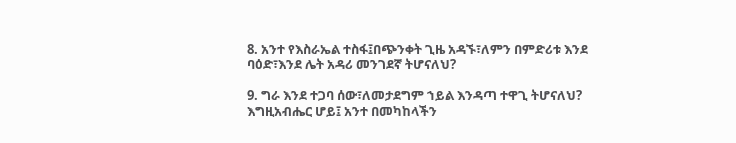8. አንተ የእስራኤል ተስፋ፤በጭንቀት ጊዜ አዳኙ፣ለምን በምድሪቱ እንደ ባዕድ፣እንደ ሌት አዳሪ መንገደኛ ትሆናለህ?

9. ግራ እንደ ተጋባ ሰው፣ለመታደግም ኀይል እንዳጣ ተዋጊ ትሆናለህ? እግዚአብሔር ሆይ፤ አንተ በመካከላችን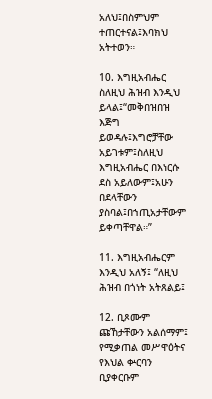አለህ፤በስምህም ተጠርተናል፤እባክህ አትተወን።

10. እግዚአብሔር ስለዚህ ሕዝብ እንዲህ ይላል፤“መቅበዝበዝ እጅግ ይወዳሉ፤እግሮቻቸው አይገቱም፤ስለዚህ እግዚአብሔር በእነርሱ ደስ አይለውም፤አሁን በደላቸውን ያስባል፤በኀጢአታቸውም ይቀጣቸዋል።”

11. እግዚአብሔርም እንዲህ አለኝ፤ “ለዚህ ሕዝብ በጎነት አትጸልይ፤

12. ቢጾሙም ጩኸታቸውን አልሰማም፤ የሚቃጠል መሥዋዕትና የእህል ቍርባን ቢያቀርቡም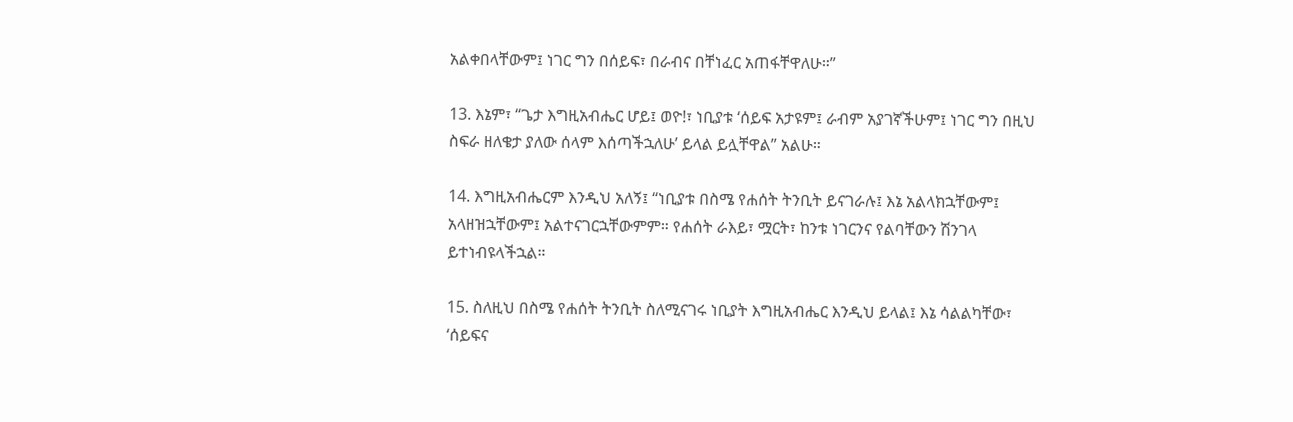አልቀበላቸውም፤ ነገር ግን በሰይፍ፣ በራብና በቸነፈር አጠፋቸዋለሁ።”

13. እኔም፣ “ጌታ እግዚአብሔር ሆይ፤ ወዮ!፣ ነቢያቱ ‘ሰይፍ አታዩም፤ ራብም አያገኛችሁም፤ ነገር ግን በዚህ ስፍራ ዘለቄታ ያለው ሰላም እሰጣችኋለሁ’ ይላል ይሏቸዋል” አልሁ።

14. እግዚአብሔርም እንዲህ አለኝ፤ “ነቢያቱ በስሜ የሐሰት ትንቢት ይናገራሉ፤ እኔ አልላክኋቸውም፤ አላዘዝኋቸውም፤ አልተናገርኋቸውምም። የሐሰት ራእይ፣ ሟርት፣ ከንቱ ነገርንና የልባቸውን ሽንገላ ይተነብዩላችኋል።

15. ስለዚህ በስሜ የሐሰት ትንቢት ስለሚናገሩ ነቢያት እግዚአብሔር እንዲህ ይላል፤ እኔ ሳልልካቸው፣ ‘ሰይፍና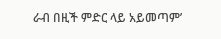ራብ በዚች ምድር ላይ አይመጣም’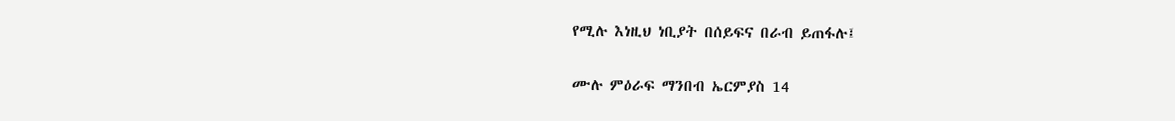የሚሉ እነዚህ ነቢያት በሰይፍና በራብ ይጠፋሉ፤

ሙሉ ምዕራፍ ማንበብ ኤርምያስ 14